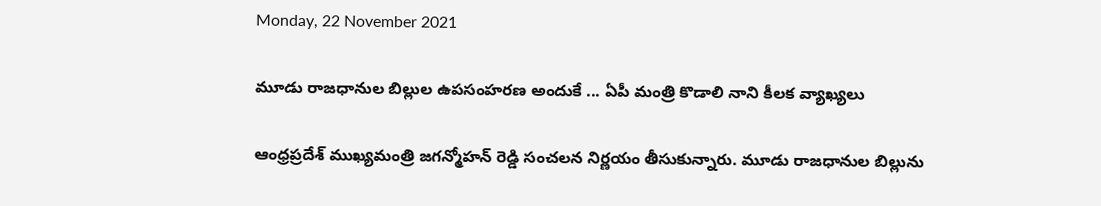Monday, 22 November 2021

మూడు రాజధానుల బిల్లుల ఉపసంహరణ అందుకే ... ఏపీ మంత్రి కొడాలి నాని కీలక వ్యాఖ్యలు

ఆంధ్రప్రదేశ్ ముఖ్యమంత్రి జగన్మోహన్ రెడ్డి సంచలన నిర్ణయం తీసుకున్నారు. మూడు రాజధానుల బిల్లును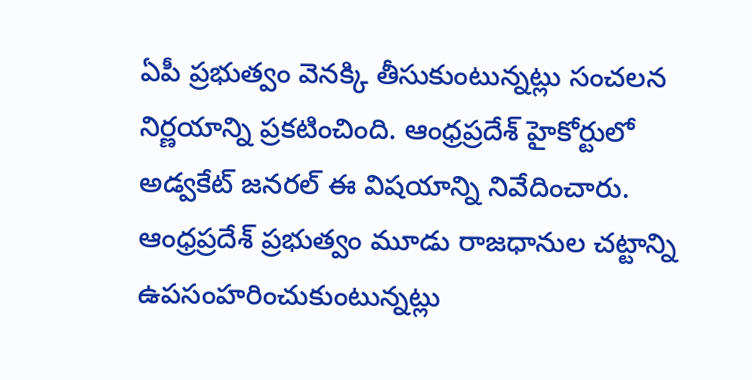ఏపీ ప్రభుత్వం వెనక్కి తీసుకుంటున్నట్లు సంచలన నిర్ణయాన్ని ప్రకటించింది. ఆంధ్రప్రదేశ్ హైకోర్టులో అడ్వకేట్ జనరల్ ఈ విషయాన్ని నివేదించారు. ఆంధ్రప్రదేశ్ ప్రభుత్వం మూడు రాజధానుల చట్టాన్ని ఉపసంహరించుకుంటున్నట్లు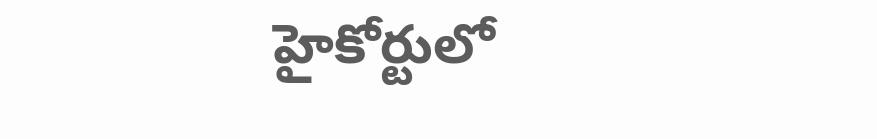హైకోర్టులో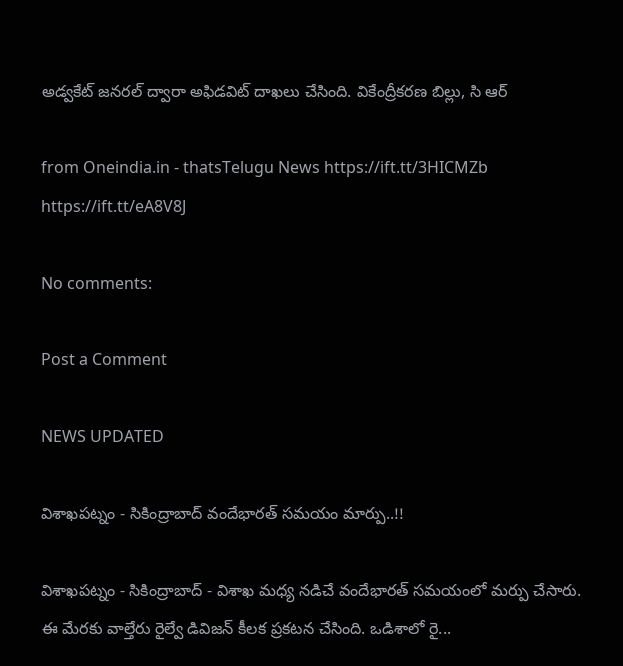అడ్వకేట్ జనరల్ ద్వారా అఫిడవిట్ దాఖలు చేసింది. వికేంద్రీకరణ బిల్లు, సి ఆర్

from Oneindia.in - thatsTelugu News https://ift.tt/3HICMZb
https://ift.tt/eA8V8J

No comments:

Post a Comment

NEWS UPDATED

విశాఖపట్నం - సికింద్రాబాద్ వందేభారత్ సమయం మార్పు..!!

విశాఖపట్నం - సికింద్రాబాద్ - విశాఖ మధ్య నడిచే వందేభారత్ సమయంలో మర్పు చేసారు. ఈ మేరకు వాల్తేరు రైల్వే డివిజన్ కీలక ప్రకటన చేసింది. ఒడిశాలో రై...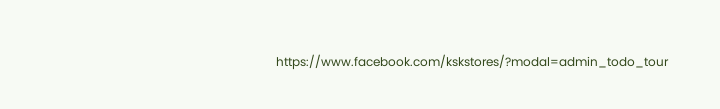https://www.facebook.com/kskstores/?modal=admin_todo_tour